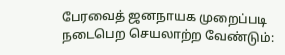பேரவைத் ஜனநாயக முறைப்படி நடைபெற செயலாற்ற வேண்டும்: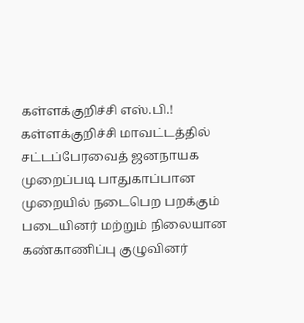கள்ளக்குறிச்சி எஸ்.பி.!
கள்ளக்குறிச்சி மாவட்டத்தில் சட்டப்பேரவைத் ஜனநாயக முறைப்படி பாதுகாப்பான முறையில் நடைபெற பறக்கும் படையினர் மற்றும் நிலையான கண்காணிப்பு குழுவினர்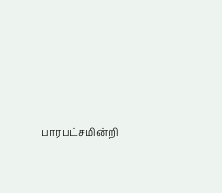பாரபட்சமின்றி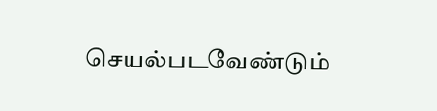செயல்படவேண்டும்